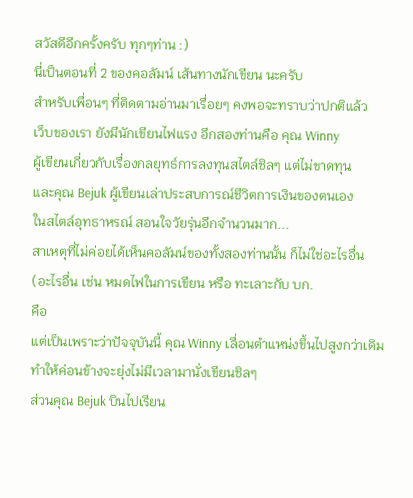สวัสดีอีกครั้งครับ ทุกๆท่าน :)
นี่เป็นตอนที่ 2 ของคอลัมน์ เส้นทางนักเขียน นะครับ
สำหรับเพื่อนๆ ที่ติดตามอ่านมาเรื่อยๆ คงพอจะทราบว่าปกติแล้ว
เว็บของเรา ยังมีนักเขียนไฟแรง อีกสองท่านคือ คุณ Winny
ผู้เขียนเกี่ยวกับเรื่องกลยุทธ์การลงทุนสไตล์ชิลๆ แต่ไม่ขาดทุน
และคุณ Bejuk ผู้เขียนเล่าประสบการณ์ชีวิตการเงินของตนเอง
ในสไตล์อุทธาหรณ์ สอนใจวัยรุ่นอีกจำนวนมาก...
สาเหตุที่ไม่ค่อยได้เห็นคอลัมน์ของทั้งสองท่านนั้น ก็ไม่ใช่อะไรอื่น
(อะไรอื่น เช่น หมดไฟในการเขียน หรือ ทะเลาะกับ บก.
คือ
แต่เป็นเพราะว่าปัจจุบันนี้ คุณ Winny เลื่อนตำแหน่งขึ้นไปสูงกว่าเดิม
ทำให้ค่อนข้างจะยุ่งไม่มีเวลามานั่งเขียนชิลๆ
ส่วนคุณ Bejuk บินไปเรียน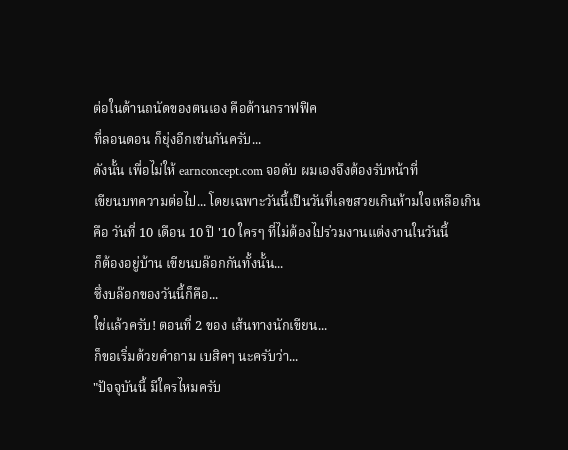ต่อในด้านถนัดของตนเอง คือด้านกราฟฟิค
ที่ลอนดอน ก็ยุ่งอีกเช่นกันครับ...
ดังนั้น เพื่อไม่ให้ earnconcept.com จอดับ ผมเองจึงต้องรับหน้าที่
เขียนบทความต่อไป... โดยเฉพาะวันนี้เป็นวันที่เลขสวยเกินห้ามใจเหลือเกิน
คือ วันที่ 10 เดือน 10 ปี '10 ใครๆ ที่ไม่ต้องไปร่วมงานแต่งงานในวันนี้
ก็ต้องอยู่บ้าน เขียนบล๊อกกันทั้งนั้น...
ซึ่งบล๊อกของวันนี้ก็คือ...
ใช่แล้วครับ! ตอนที่ 2 ของ เส้นทางนักเขียน...
ก็ขอเริ่มด้วยคำถาม เบสิคๆ นะครับว่า...
"ปัจจุบันนี้ มีใครไหมครับ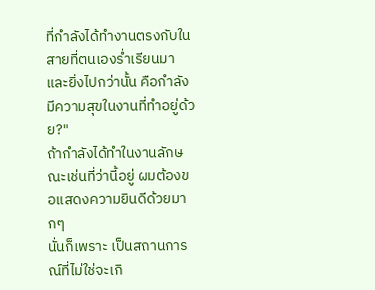ที่กำลังได้ทำงานตรงกับในสายที่ตนเองร่ำเรียนมา
และยิ่งไปกว่านั้น คือกำลังมีความสุขในงานที่ทำอยู่ด้วย?"
ถ้ากำลังได้ทำในงานลักษณะเช่นที่ว่านี้อยู่ ผมต้องขอแสดงความยินดีด้วยมากๆ
นั่นก็เพราะ เป็นสถานการณ์ที่ไม่ใช่จะเกิ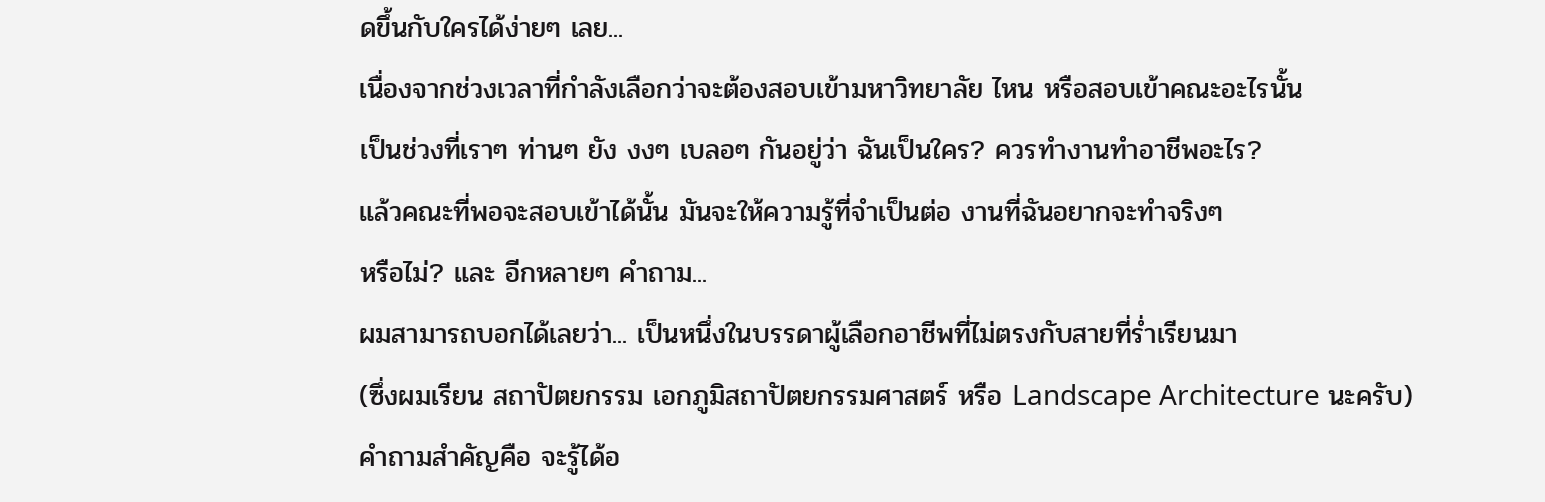ดขึ้นกับใครได้ง่ายๆ เลย...
เนื่องจากช่วงเวลาที่กำลังเลือกว่าจะต้องสอบเข้ามหาวิทยาลัย ไหน หรือสอบเข้าคณะอะไรนั้น
เป็นช่วงที่เราๆ ท่านๆ ยัง งงๆ เบลอๆ กันอยู่ว่า ฉันเป็นใคร? ควรทำงานทำอาชีพอะไร?
แล้วคณะที่พอจะสอบเข้าได้นั้น มันจะให้ความรู้ที่จำเป็นต่อ งานที่ฉันอยากจะทำจริงๆ
หรือไม่? และ อีกหลายๆ คำถาม...
ผมสามารถบอกได้เลยว่า... เป็นหนึ่งในบรรดาผู้เลือกอาชีพที่ไม่ตรงกับสายที่ร่ำเรียนมา
(ซึ่งผมเรียน สถาปัตยกรรม เอกภูมิสถาปัตยกรรมศาสตร์ หรือ Landscape Architecture นะครับ)
คำถามสำคัญคือ จะรู้ได้อ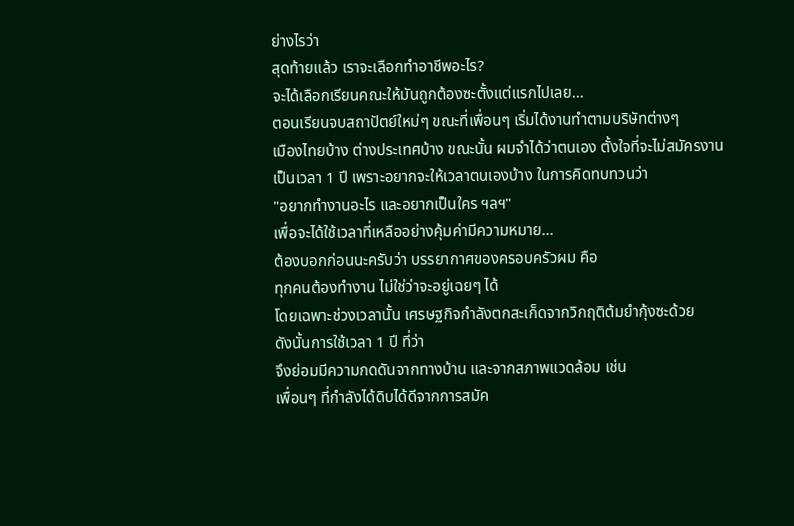ย่างไรว่า
สุดท้ายแล้ว เราจะเลือกทำอาชีพอะไร?
จะได้เลือกเรียนคณะให้มันถูกต้องซะตั้งแต่แรกไปเลย...
ตอนเรียนจบสถาปัตย์ใหม่ๆ ขณะที่เพื่อนๆ เริ่มได้งานทำตามบริษัทต่างๆ
เมืองไทยบ้าง ต่างประเทศบ้าง ขณะนั้น ผมจำได้ว่าตนเอง ตั้งใจที่จะไม่สมัครงาน
เป็นเวลา 1 ปี เพราะอยากจะให้เวลาตนเองบ้าง ในการคิดทบทวนว่า
"อยากทำงานอะไร และอยากเป็นใคร ฯลฯ"
เพื่อจะได้ใช้เวลาที่เหลืออย่างคุ้มค่ามีความหมาย...
ต้องบอกก่อนนะครับว่า บรรยากาศของครอบครัวผม คือ
ทุกคนต้องทำงาน ไม่ใช่ว่าจะอยู่เฉยๆ ได้
โดยเฉพาะช่วงเวลานั้น เศรษฐกิจกำลังตกสะเก็ดจากวิกฤติต้มยำกุ้งซะด้วย
ดังนั้นการใช้เวลา 1 ปี ที่ว่า
จึงย่อมมีความกดดันจากทางบ้าน และจากสภาพแวดล้อม เช่น
เพื่อนๆ ที่กำลังได้ดิบได้ดีจากการสมัค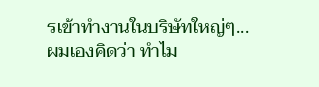รเข้าทำงานในบริษัทใหญ่ๆ...
ผมเองคิดว่า ทำไม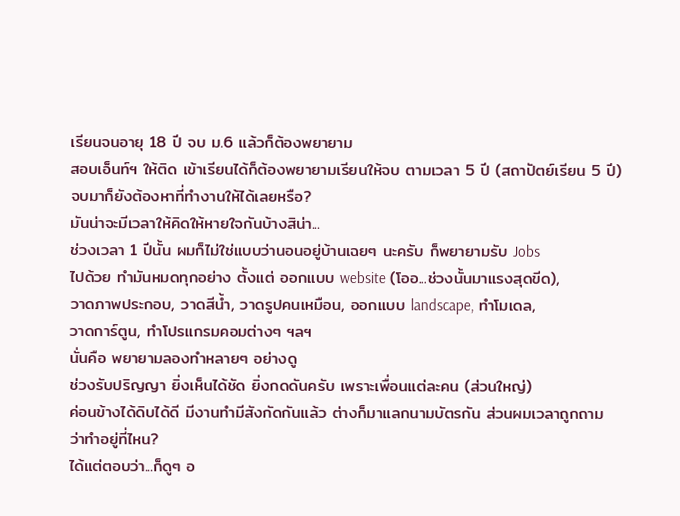เรียนจนอายุ 18 ปี จบ ม.6 แล้วก็ต้องพยายาม
สอบเอ็นท์ฯ ให้ติด เข้าเรียนได้ก็ต้องพยายามเรียนให้จบ ตามเวลา 5 ปี (สถาปัตย์เรียน 5 ปี)
จบมาก็ยังต้องหาที่ทำงานให้ได้เลยหรือ?
มันน่าจะมีเวลาให้คิดให้หายใจกันบ้างสิน่า...
ช่วงเวลา 1 ปีนั้น ผมก็ไม่ใช่แบบว่านอนอยู่บ้านเฉยๆ นะครับ ก็พยายามรับ Jobs
ไปด้วย ทำมันหมดทุกอย่าง ตั้งแต่ ออกแบบ website (โออ...ช่วงนั้นมาแรงสุดขีด),
วาดภาพประกอบ, วาดสีน้ำ, วาดรูปคนเหมือน, ออกแบบ landscape, ทำโมเดล,
วาดการ์ตูน, ทำโปรแกรมคอมต่างๆ ฯลฯ
นั่นคือ พยายามลองทำหลายๆ อย่างดู
ช่วงรับปริญญา ยิ่งเห็นได้ชัด ยิ่งกดดันครับ เพราะเพื่อนแต่ละคน (ส่วนใหญ่)
ค่อนข้างได้ดิบได้ดี มีงานทำมีสังกัดกันแล้ว ต่างก็มาแลกนามบัตรกัน ส่วนผมเวลาถูกถาม
ว่าทำอยู่ที่ไหน?
ได้แต่ตอบว่า...ก็ดูๆ อ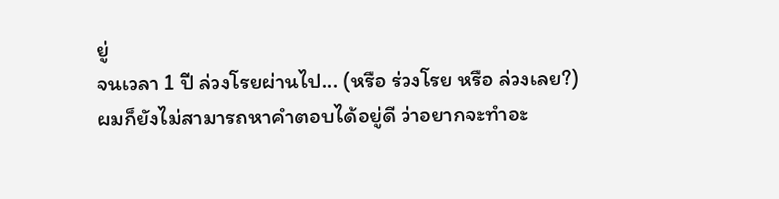ยู่
จนเวลา 1 ปี ล่วงโรยผ่านไป... (หรือ ร่วงโรย หรือ ล่วงเลย?)
ผมก็ยังไม่สามารถหาคำตอบได้อยู่ดี ว่าอยากจะทำอะ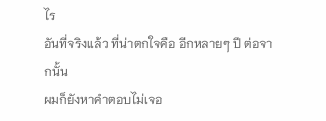ไร
อันที่จริงแล้ว ที่น่าตกใจคือ อีกหลายๆ ปี ต่อจากนั้น
ผมก็ยังหาคำตอบไม่เจอ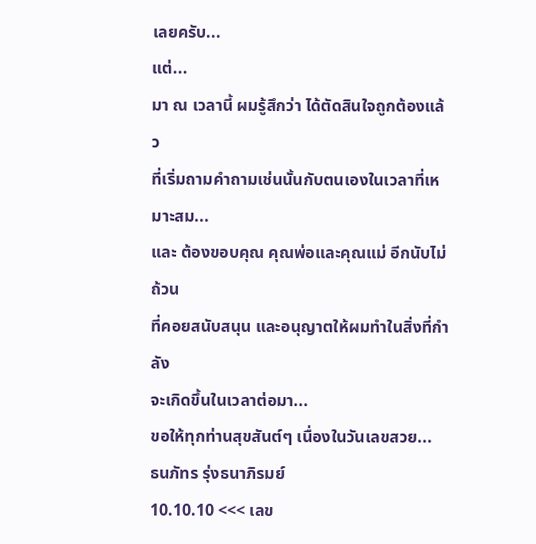เลยครับ...
แต่...
มา ณ เวลานี้ ผมรู้สึกว่า ได้ตัดสินใจถูกต้องแล้ว
ที่เริ่มถามคำถามเช่นนั้นกับตนเองในเวลาที่เหมาะสม...
และ ต้องขอบคุณ คุณพ่อและคุณแม่ อีกนับไม่ถ้วน
ที่คอยสนับสนุน และอนุญาตให้ผมทำในสิ่งที่กำลัง
จะเกิดขึ้นในเวลาต่อมา...
ขอให้ทุกท่านสุขสันต์ๆ เนื่องในวันเลขสวย...
ธนภัทร รุ่งธนาภิรมย์
10.10.10 <<< เลข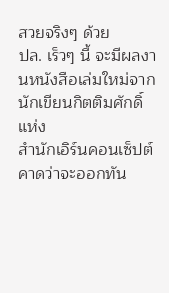สวยจริงๆ ด้วย
ปล. เร็วๆ นี้ จะมีผลงานหนังสือเล่มใหม่จากนักเขียนกิตติมศักดิ์แห่ง
สำนักเอิร์นคอนเซ็ปต์ คาดว่าจะออกทัน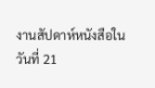งานสัปดาห์หนังสือใน
วันที่ 21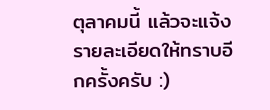ตุลาคมนี้ แล้วจะแจ้งรายละเอียดให้ทราบอีกครั้งครับ :)